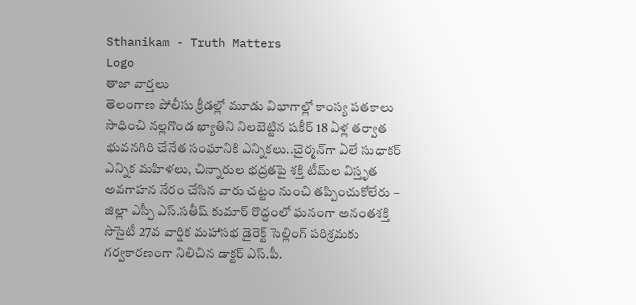Sthanikam - Truth Matters
Logo
తాజా వార్తలు
తెలంగాణ పోలీసు క్రీడల్లో మూడు విభాగాల్లో కాంస్య పతకాలు సాధించి నల్లగొండ ఖ్యాతిని నిలబెట్టిన షకీర్ 18 ఏళ్ల తర్వాత భువనగిరి చేనేత సంఘానికి ఎన్నికలు..చైర్మన్‌గా ఏలే సుధాకర్ ఎన్నిక మహిళలు, చిన్నారుల భద్రతపై శక్తి టీమ్‌ల విస్తృత అవగాహన నేరం చేసిన వారు చట్టం నుంచి తప్పించుకోలేరు – జిల్లా ఎస్పీ ఎస్.సతీష్ కుమార్ రొద్దంలో ఘనంగా అనంతశక్తి సొసైటీ 27వ వార్షిక మహాసభ డైరెక్ట్ సెల్లింగ్ పరిశ్రమకు గర్వకారణంగా నిలిచిన డాక్టర్ ఎస్.పీ.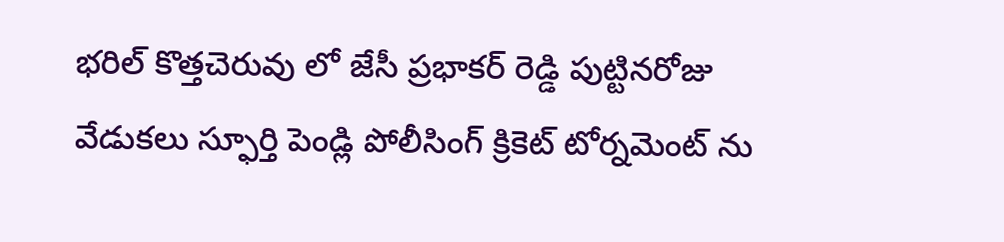భరిల్ కొత్తచెరువు లో జేసీ ప్రభాకర్ రెడ్డి పుట్టినరోజు వేడుకలు స్ఫూర్తి పెండ్లి పోలీసింగ్ క్రికెట్ టోర్నమెంట్ ను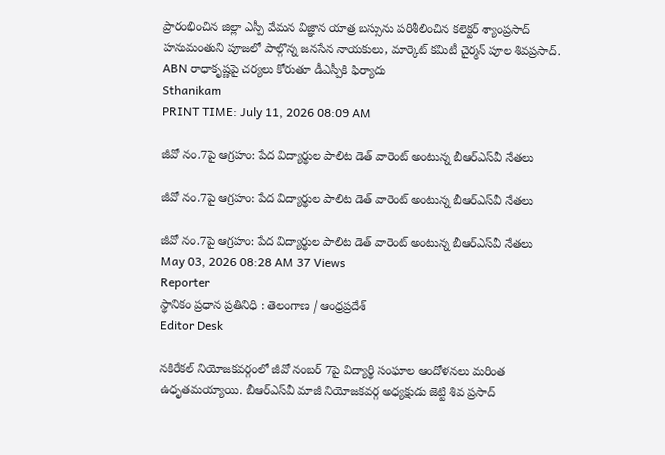ప్రారంభించిన జిల్లా ఎస్పీ వేమన విజ్ఞాన యాత్ర బస్సును పరిశీలించిన కలెక్టర్ శ్యాంప్రసాద్ హనుమంతుని పూజలో పాల్గొన్న జనసేన నాయకులు, మార్కెట్ కమిటీ చైర్మన్ పూల శివప్రసాద్. ABN రాధాకృష్ణపై చర్యలు కోరుతూ డీఎస్పీకి ఫిర్యాదు
Sthanikam
PRINT TIME: July 11, 2026 08:09 AM

జీవో నం.7పై ఆగ్రహం: పేద విద్యార్థుల పాలిట డెత్ వారెంట్ అంటున్న బీఆర్‌ఎస్‌వీ నేతలు

జీవో నం.7పై ఆగ్రహం: పేద విద్యార్థుల పాలిట డెత్ వారెంట్ అంటున్న బీఆర్‌ఎస్‌వీ నేతలు

జీవో నం.7పై ఆగ్రహం: పేద విద్యార్థుల పాలిట డెత్ వారెంట్ అంటున్న బీఆర్‌ఎస్‌వీ నేతలు
May 03, 2026 08:28 AM 37 Views
Reporter
స్థానికం ప్రధాన ప్రతినిధి : తెలంగాణ / ఆంధ్రప్రదేశ్
Editor Desk

నకిరేకల్ నియోజకవర్గంలో జీవో నంబర్ 7పై విద్యార్థి సంఘాల ఆందోళనలు మరింత ఉధృతమయ్యాయి. బీఆర్‌ఎస్‌వీ మాజీ నియోజకవర్గ అధ్యక్షుడు జెట్టి శివ ప్రసాద్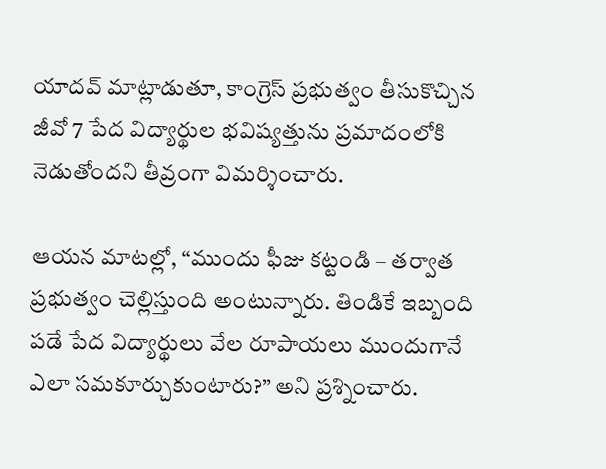యాదవ్ మాట్లాడుతూ, కాంగ్రెస్ ప్రభుత్వం తీసుకొచ్చిన జీవో 7 పేద విద్యార్థుల భవిష్యత్తును ప్రమాదంలోకి నెడుతోందని తీవ్రంగా విమర్శించారు.

ఆయన మాటల్లో, “ముందు ఫీజు కట్టండి – తర్వాత ప్రభుత్వం చెల్లిస్తుంది అంటున్నారు. తిండికే ఇబ్బంది పడే పేద విద్యార్థులు వేల రూపాయలు ముందుగానే ఎలా సమకూర్చుకుంటారు?” అని ప్రశ్నించారు.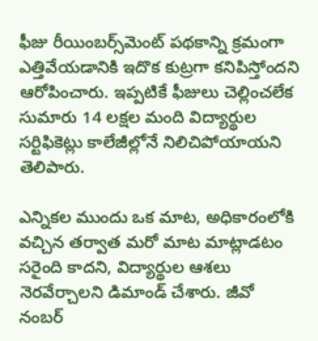ఫీజు రీయింబర్స్‌మెంట్ పథకాన్ని క్రమంగా ఎత్తివేయడానికి ఇదొక కుట్రగా కనిపిస్తోందని ఆరోపించారు. ఇప్పటికే ఫీజులు చెల్లించలేక సుమారు 14 లక్షల మంది విద్యార్థుల సర్టిఫికెట్లు కాలేజీల్లోనే నిలిచిపోయాయని తెలిపారు.

ఎన్నికల ముందు ఒక మాట, అధికారంలోకి వచ్చిన తర్వాత మరో మాట మాట్లాడటం సరైంది కాదని, విద్యార్థుల ఆశలు నెరవేర్చాలని డిమాండ్ చేశారు. జీవో నంబర్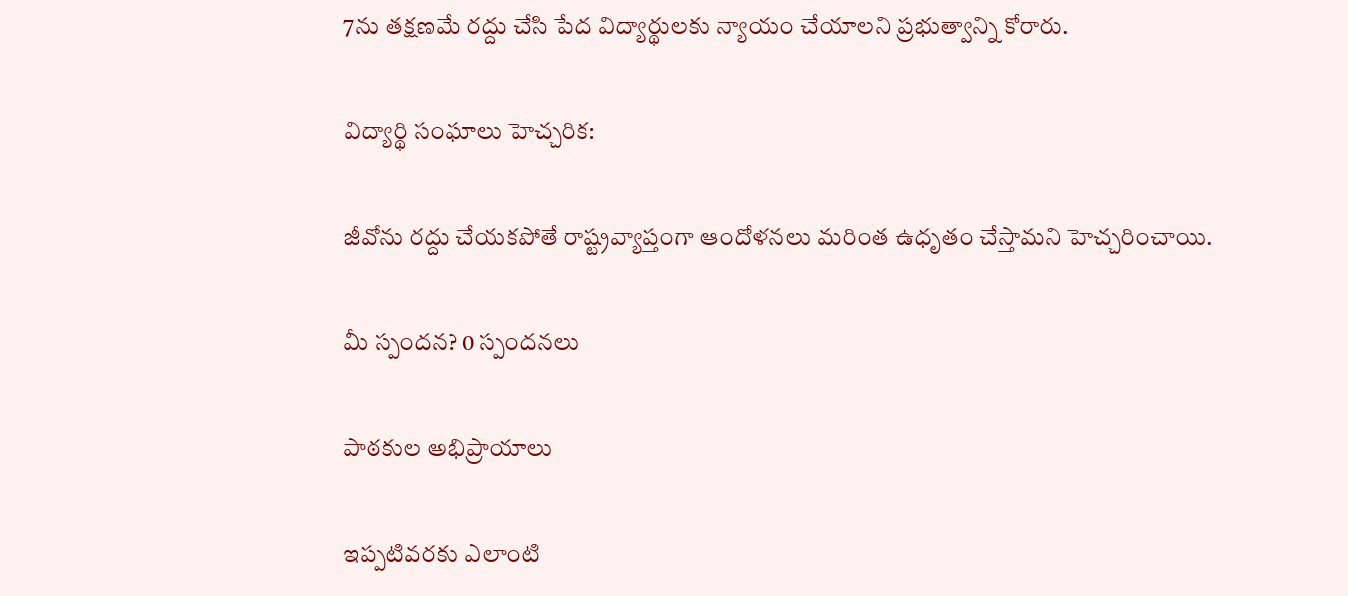7ను తక్షణమే రద్దు చేసి పేద విద్యార్థులకు న్యాయం చేయాలని ప్రభుత్వాన్ని కోరారు.

విద్యార్థి సంఘాలు హెచ్చరిక:

జీవోను రద్దు చేయకపోతే రాష్ట్రవ్యాప్తంగా ఆందోళనలు మరింత ఉధృతం చేస్తామని హెచ్చరించాయి.

మీ స్పందన? 0 స్పందనలు

పాఠకుల అభిప్రాయాలు

ఇప్పటివరకు ఎలాంటి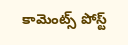కామెంట్స్ పోస్ట్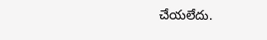చేయలేదు.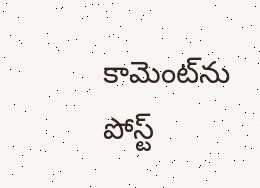కామెంట్‌ను పోస్ట్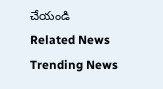చేయండి
Related News
Trending News